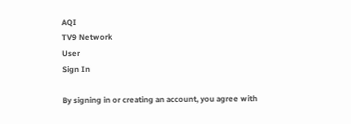AQI
TV9 Network
User
Sign In

By signing in or creating an account, you agree with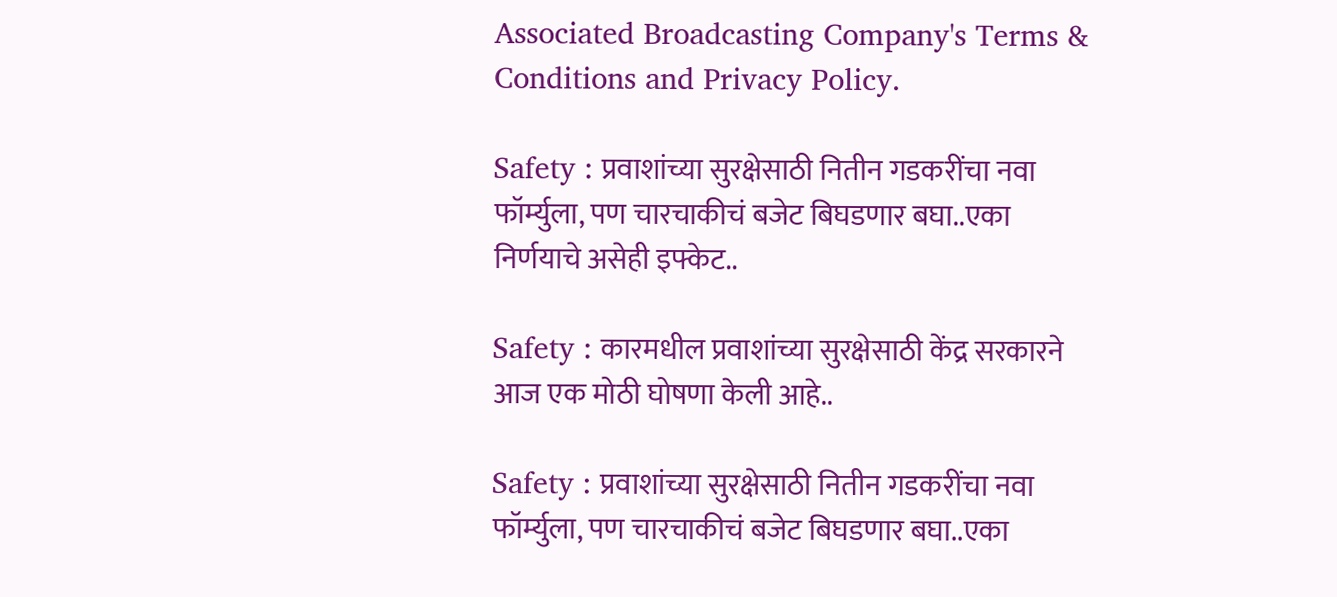Associated Broadcasting Company's Terms & Conditions and Privacy Policy.

Safety : प्रवाशांच्या सुरक्षेसाठी नितीन गडकरींचा नवा फॉर्म्युला, पण चारचाकीचं बजेट बिघडणार बघा..एका निर्णयाचे असेही इफ्केट..

Safety : कारमधील प्रवाशांच्या सुरक्षेसाठी केंद्र सरकारने आज एक मोठी घोषणा केली आहे..

Safety : प्रवाशांच्या सुरक्षेसाठी नितीन गडकरींचा नवा फॉर्म्युला, पण चारचाकीचं बजेट बिघडणार बघा..एका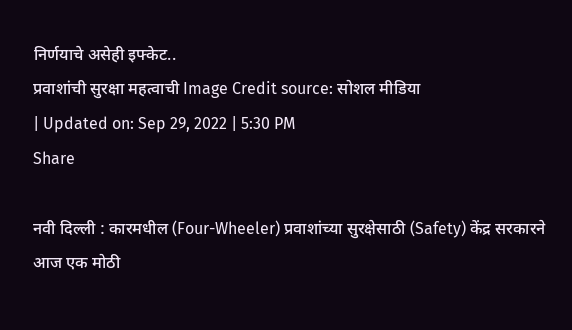निर्णयाचे असेही इफ्केट..
प्रवाशांची सुरक्षा महत्वाची Image Credit source: सोशल मीडिया
| Updated on: Sep 29, 2022 | 5:30 PM
Share

नवी दिल्ली : कारमधील (Four-Wheeler) प्रवाशांच्या सुरक्षेसाठी (Safety) केंद्र सरकारने आज एक मोठी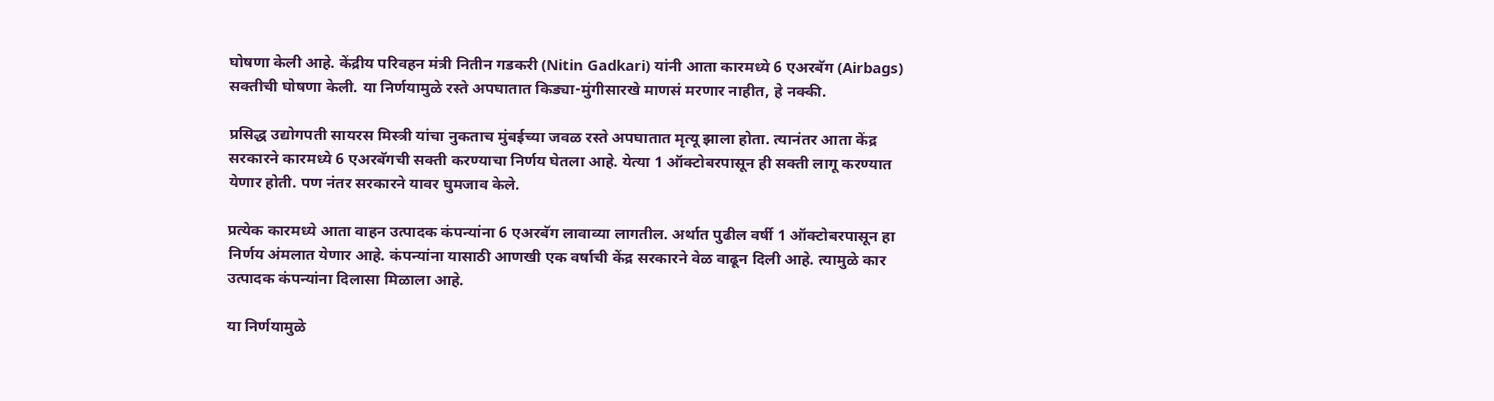घोषणा केली आहे. केंद्रीय परिवहन मंत्री नितीन गडकरी (Nitin Gadkari) यांनी आता कारमध्ये 6 एअरबॅग (Airbags) सक्तीची घोषणा केली. या निर्णयामुळे रस्ते अपघातात किड्या-मुंगीसारखे माणसं मरणार नाहीत, हे नक्की.

प्रसिद्ध उद्योगपती सायरस मिस्त्री यांचा नुकताच मुंबईच्या जवळ रस्ते अपघातात मृत्यू झाला होता. त्यानंतर आता केंद्र सरकारने कारमध्ये 6 एअरबॅगची सक्ती करण्याचा निर्णय घेतला आहे. येत्या 1 ऑक्टोबरपासून ही सक्ती लागू करण्यात येणार होती. पण नंतर सरकारने यावर घुमजाव केले.

प्रत्येक कारमध्ये आता वाहन उत्पादक कंपन्यांना 6 एअरबॅग लावाव्या लागतील. अर्थात पुढील वर्षी 1 ऑक्टोबरपासून हा निर्णय अंमलात येणार आहे. कंपन्यांना यासाठी आणखी एक वर्षाची केंद्र सरकारने वेळ वाढून दिली आहे. त्यामुळे कार उत्पादक कंपन्यांना दिलासा मिळाला आहे.

या निर्णयामुळे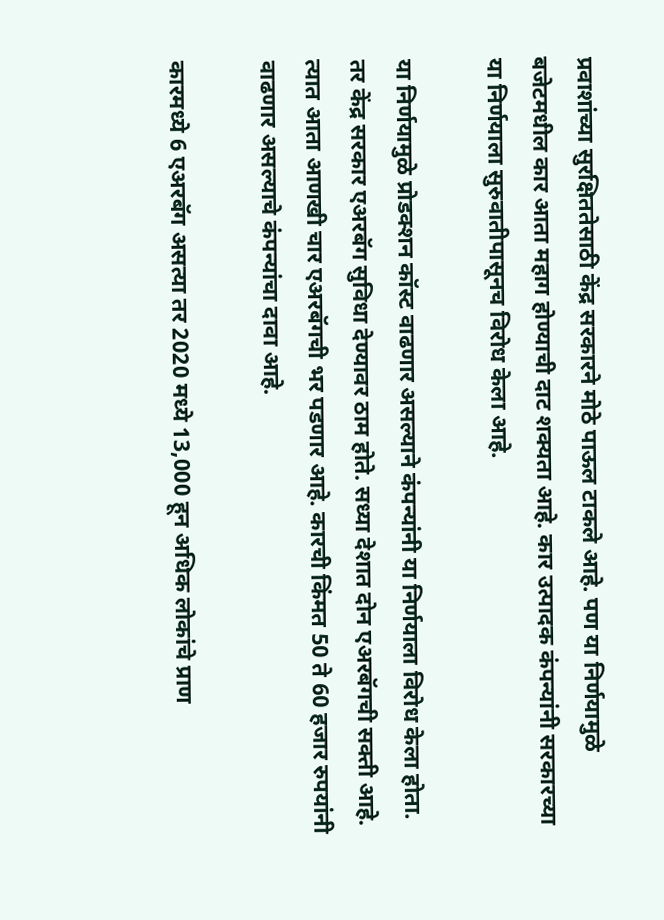प्रवाशांच्या सुरक्षिततेसाठी केंद्र सरकारने मोठे पाऊल टाकले आहे. पण या निर्णयामुळे बजेटमधील कार आता महाग होण्याची दाट शक्यता आहे. कार उत्पादक कंपन्यांनी सरकारच्या या निर्णयाला सुरुवातीपासूनच विरोध केला आहे.

या निर्णयामुळे प्रोडक्शन कॉस्ट वाढणार असल्याने कंपन्यांनी या निर्णयाला विरोध केला होता. तर केंद्र सरकार एअरबॅग सुविधा देण्यावर ठाम होते. सध्या देशात दोन एअरबॅगची सक्ती आहे. त्यात आता आणखी चार एअरबॅगची भर पडणार आहे. कारची किंमत 50 ते 60 हजार रुपयांनी वाढणार असल्याचे कंपन्यांचा दावा आहे.

कारमध्ये 6 एअरबॅग असत्या तर 2020 मध्ये 13,000 हून अधिक लोकांचे प्राण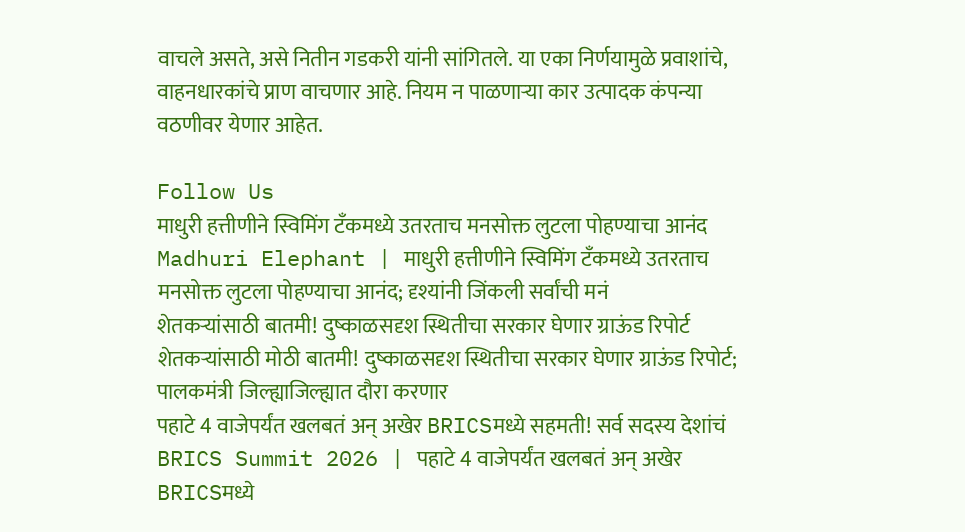वाचले असते, असे नितीन गडकरी यांनी सांगितले. या एका निर्णयामुळे प्रवाशांचे, वाहनधारकांचे प्राण वाचणार आहे. नियम न पाळणाऱ्या कार उत्पादक कंपन्या वठणीवर येणार आहेत.

Follow Us
माधुरी हत्तीणीने स्विमिंग टँकमध्ये उतरताच मनसोक्त लुटला पोहण्याचा आनंद
Madhuri Elephant | माधुरी हत्तीणीने स्विमिंग टँकमध्ये उतरताच मनसोक्त लुटला पोहण्याचा आनंद; दृश्यांनी जिंकली सर्वांची मनं
शेतकऱ्यांसाठी बातमी! दुष्काळसदृश स्थितीचा सरकार घेणार ग्राऊंड रिपोर्ट
शेतकऱ्यांसाठी मोठी बातमी! दुष्काळसदृश स्थितीचा सरकार घेणार ग्राऊंड रिपोर्ट; पालकमंत्री जिल्ह्याजिल्ह्यात दौरा करणार
पहाटे 4 वाजेपर्यंत खलबतं अन् अखेर BRICSमध्ये सहमती! सर्व सदस्य देशांचं
BRICS Summit 2026 | पहाटे 4 वाजेपर्यंत खलबतं अन् अखेर BRICSमध्ये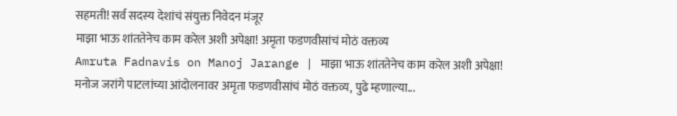सहमती! सर्व सदस्य देशांचं संयुक्त निवेदन मंजूर
माझा भाऊ शांततेनेच काम करेल अशी अपेक्षा! अमृता फडणवीसांचं मोठं वक्तव्य
Amruta Fadnavis on Manoj Jarange | माझा भाऊ शांततेनेच काम करेल अशी अपेक्षा! मनोज जरांगे पाटलांच्या आंदोलनावर अमृता फडणवीसांचं मोठं वक्तव्य, पुढे म्हणाल्या...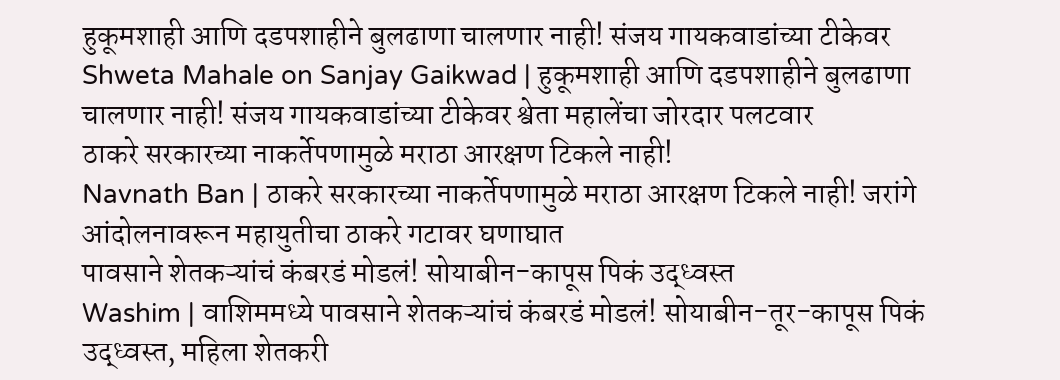हुकूमशाही आणि दडपशाहीने बुलढाणा चालणार नाही! संजय गायकवाडांच्या टीकेवर
Shweta Mahale on Sanjay Gaikwad | हुकूमशाही आणि दडपशाहीने बुलढाणा चालणार नाही! संजय गायकवाडांच्या टीकेवर श्वेता महालेंचा जोरदार पलटवार
ठाकरे सरकारच्या नाकर्तेपणामुळे मराठा आरक्षण टिकले नाही!
Navnath Ban | ठाकरे सरकारच्या नाकर्तेपणामुळे मराठा आरक्षण टिकले नाही! जरांगे आंदोलनावरून महायुतीचा ठाकरे गटावर घणाघात
पावसाने शेतकऱ्यांचं कंबरडं मोडलं! सोयाबीन-कापूस पिकं उद्ध्वस्त
Washim | वाशिममध्ये पावसाने शेतकऱ्यांचं कंबरडं मोडलं! सोयाबीन-तूर-कापूस पिकं उद्ध्वस्त, महिला शेतकरी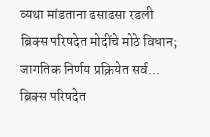व्यथा मांडताना ढसाढसा रडली
ब्रिक्स परिषदेत मोदींचे मोठे विधान; जागतिक निर्णय प्रक्रियेत सर्व...
ब्रिक्स परिषदेत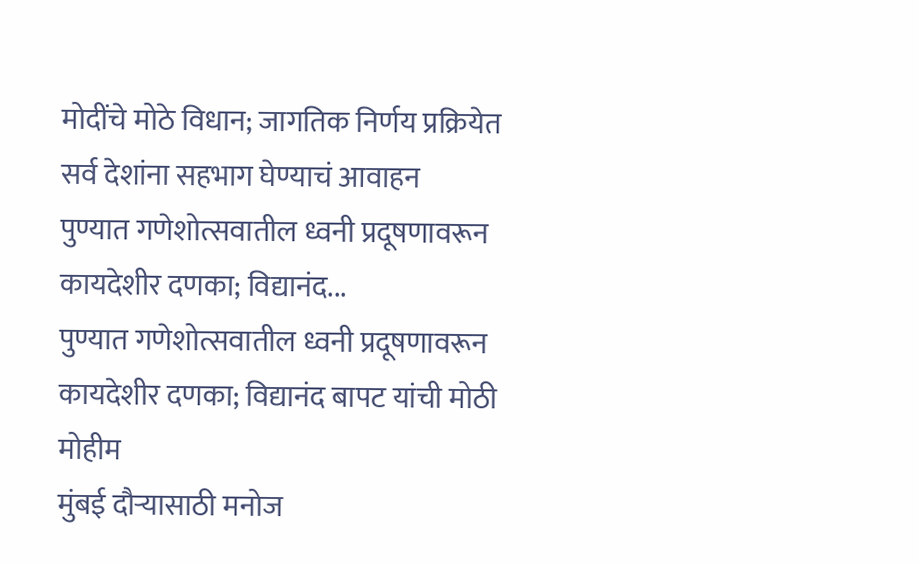मोदींचे मोठे विधान; जागतिक निर्णय प्रक्रियेत सर्व देशांना सहभाग घेण्याचं आवाहन
पुण्यात गणेशोत्सवातील ध्वनी प्रदूषणावरून कायदेशीर दणका; विद्यानंद...
पुण्यात गणेशोत्सवातील ध्वनी प्रदूषणावरून कायदेशीर दणका; विद्यानंद बापट यांची मोठी मोहीम
मुंबई दौऱ्यासाठी मनोज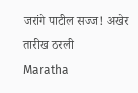जरांगे पाटील सज्ज! अखेर तारीख ठरली
Maratha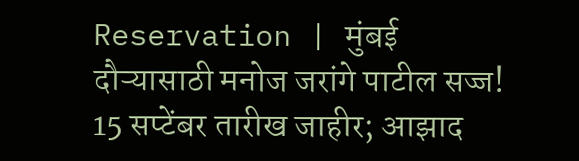Reservation | मुंबई दौऱ्यासाठी मनोज जरांगे पाटील सज्ज! 15 सप्टेंबर तारीख जाहीर; आझाद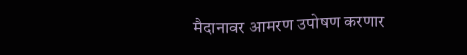मैदानावर आमरण उपोषण करणार